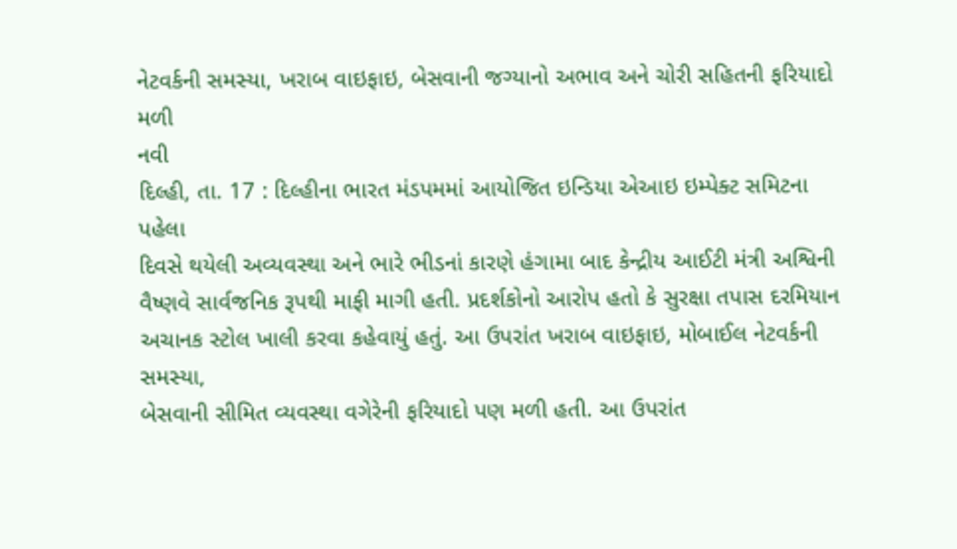નેટવર્કની સમસ્યા, ખરાબ વાઇફાઇ, બેસવાની જગ્યાનો અભાવ અને ચોરી સહિતની ફરિયાદો મળી
નવી
દિલ્હી, તા. 17 : દિલ્હીના ભારત મંડપમમાં આયોજિત ઇન્ડિયા એઆઇ ઇમ્પેક્ટ સમિટના પહેલા
દિવસે થયેલી અવ્યવસ્થા અને ભારે ભીડનાં કારણે હંગામા બાદ કેન્દ્રીય આઈટી મંત્રી અશ્વિની
વૈષ્ણવે સાર્વજનિક રૂપથી માફી માગી હતી. પ્રદર્શકોનો આરોપ હતો કે સુરક્ષા તપાસ દરમિયાન
અચાનક સ્ટોલ ખાલી કરવા કહેવાયું હતું. આ ઉપરાંત ખરાબ વાઇફાઇ, મોબાઈલ નેટવર્કની સમસ્યા,
બેસવાની સીમિત વ્યવસ્થા વગેરેની ફરિયાદો પણ મળી હતી. આ ઉપરાંત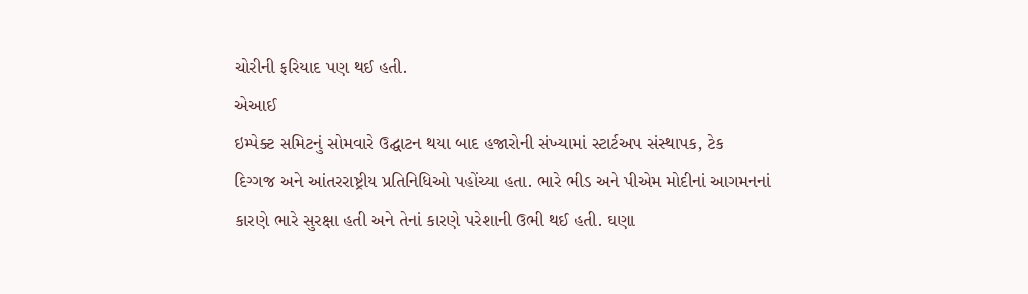ચોરીની ફરિયાદ પણ થઈ હતી.
એઆઈ
ઇમ્પેક્ટ સમિટનું સોમવારે ઉદ્ઘાટન થયા બાદ હજારોની સંખ્યામાં સ્ટાર્ટઅપ સંસ્થાપક, ટેક
દિગ્ગજ અને આંતરરાષ્ટ્રીય પ્રતિનિધિઓ પહોંચ્યા હતા. ભારે ભીડ અને પીએમ મોદીનાં આગમનનાં
કારણે ભારે સુરક્ષા હતી અને તેનાં કારણે પરેશાની ઉભી થઈ હતી. ઘણા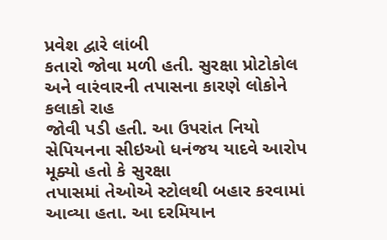પ્રવેશ દ્વારે લાંબી
કતારો જોવા મળી હતી. સુરક્ષા પ્રોટોકોલ અને વારંવારની તપાસના કારણે લોકોને કલાકો રાહ
જોવી પડી હતી. આ ઉપરાંત નિયો સેપિયનના સીઇઓ ધનંજય યાદવે આરોપ મૂક્યો હતો કે સુરક્ષા
તપાસમાં તેઓએ સ્ટોલથી બહાર કરવામાં આવ્યા હતા. આ દરમિયાન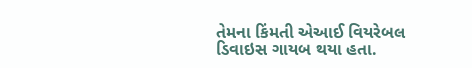તેમના કિંમતી એઆઈ વિયરેબલ
ડિવાઇસ ગાયબ થયા હતા.